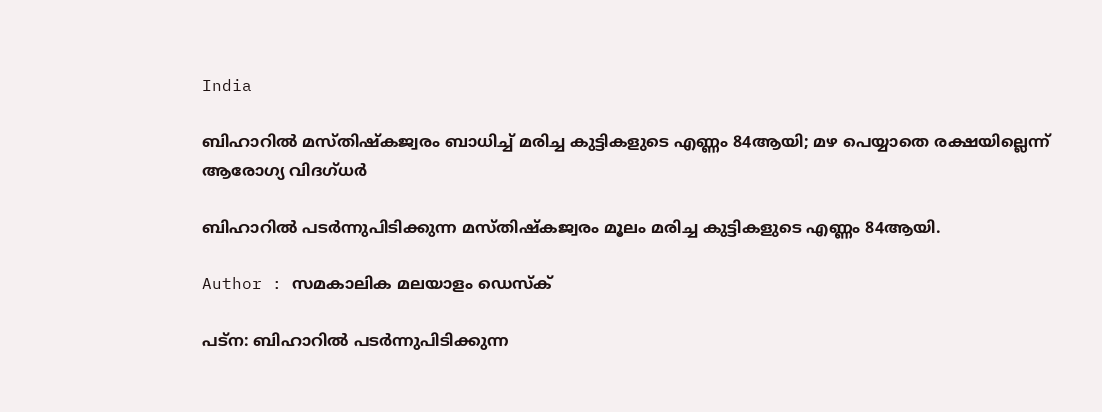India

ബിഹാറില്‍ മസ്തിഷ്‌കജ്വരം ബാധിച്ച് മരിച്ച കുട്ടികളുടെ എണ്ണം 84ആയി; മഴ പെയ്യാതെ രക്ഷയില്ലെന്ന് ആരോഗ്യ വിദഗ്ധര്‍

ബിഹാറില്‍ പടര്‍ന്നുപിടിക്കുന്ന മസ്തിഷ്‌കജ്വരം മൂലം മരിച്ച കുട്ടികളുടെ എണ്ണം 84ആയി.

Author : സമകാലിക മലയാളം ഡെസ്ക്

പട്‌ന: ബിഹാറില്‍ പടര്‍ന്നുപിടിക്കുന്ന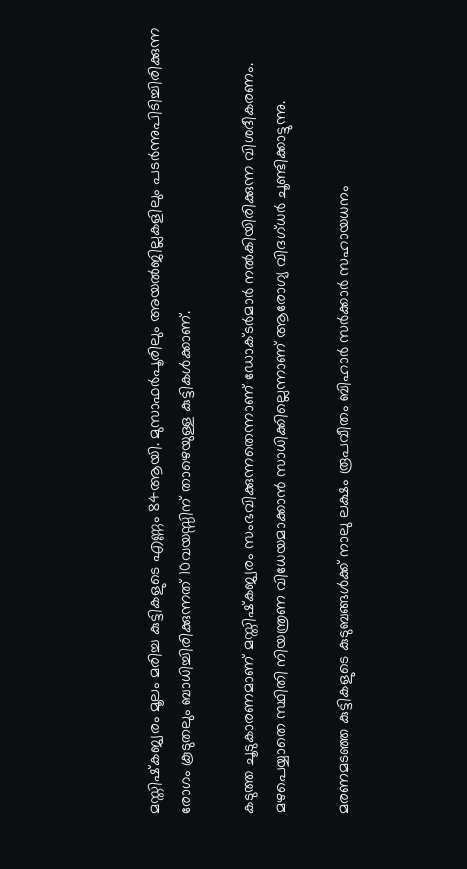മസ്തിഷ്‌കജ്വരം മൂലം മരിച്ച കുട്ടികളുടെ എണ്ണം 84ആയി. മുസാഫര്‍പൂരിലും അയല്‍ജില്ലകളിലും പടര്‍ന്നുപിടിച്ചിരിക്കുന്ന രോഗം കൂടുതലും ബാധിച്ചിരിക്കുന്നത് 10വയസ്സിന് താഴെയുള്ള കുട്ടികള്‍ക്കാണ്.

കടുത്ത ചൂടുകാരണമാണ് മസ്തിഷ്‌കജ്വരം സംഭവിക്കുന്നതെന്നാണ് ഡോക്ടര്‍മാര്‍ നല്‍കിയിരിക്കുന്ന വിശദീകരണം. മഴപെയ്യാതെ സ്ഥിതി നിയന്ത്രണ വിധേയമാക്കാന്‍ സാധിക്കില്ലെന്നാണ് ആരോഗ്യ വിദഗ്ധര്‍ ചൂണ്ടിക്കാട്ടുന്നു.

മരണമടഞ്ഞ കുട്ടികളുടെ കുടുബങ്ങള്‍ക്ക് നാലു ലക്ഷം രൂപവീതം ബിഹാര്‍ സര്‍ക്കാര്‍ സഹായധനം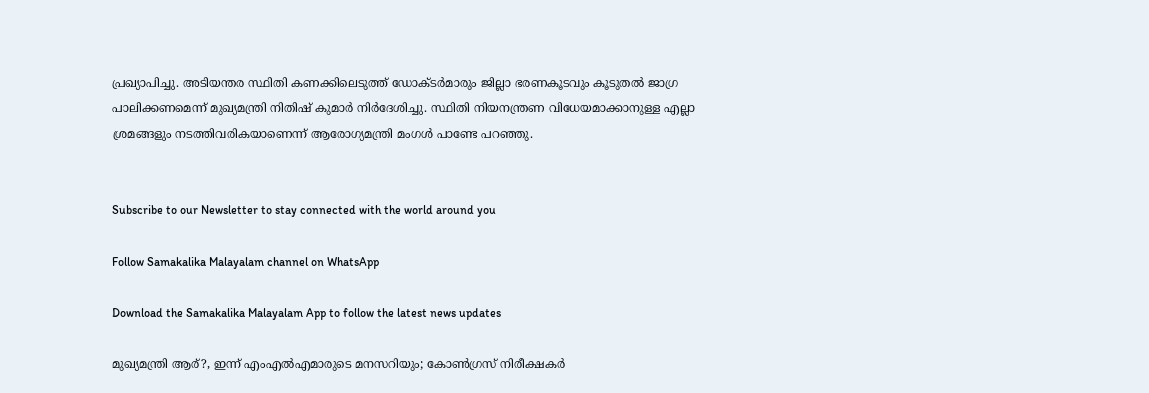പ്രഖ്യാപിച്ചു. അടിയന്തര സ്ഥിതി കണക്കിലെടുത്ത് ഡോക്ടര്‍മാരും ജില്ലാ ഭരണകൂടവും കൂടുതല്‍ ജാഗ്ര പാലിക്കണമെന്ന് മുഖ്യമന്ത്രി നിതിഷ് കുമാര്‍ നിര്‍ദേശിച്ചു. സ്ഥിതി നിയനന്ത്രണ വിധേയമാക്കാനുള്ള എല്ലാ ശ്രമങ്ങളും നടത്തിവരികയാണെന്ന് ആരോഗ്യമന്ത്രി മംഗള്‍ പാണ്ടേ പറഞ്ഞു.


Subscribe to our Newsletter to stay connected with the world around you

Follow Samakalika Malayalam channel on WhatsApp

Download the Samakalika Malayalam App to follow the latest news updates

മുഖ്യമന്ത്രി ആര്?, ഇന്ന് എംഎല്‍എമാരുടെ മനസറിയും; കോണ്‍ഗ്രസ് നിരീക്ഷകര്‍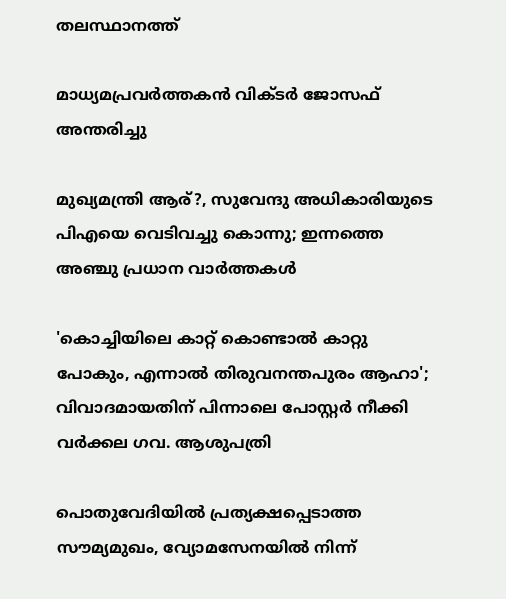തലസ്ഥാനത്ത്

മാധ്യമപ്രവർത്തകൻ വിക്ടർ ജോസഫ് അന്തരിച്ചു

മുഖ്യമന്ത്രി ആര്?, സുവേന്ദു അധികാരിയുടെ പിഎയെ വെടിവച്ചു കൊന്നു; ഇന്നത്തെ അഞ്ചു പ്രധാന വാർത്തകൾ

'കൊച്ചിയിലെ കാറ്റ് കൊണ്ടാൽ കാറ്റു പോകും, എന്നാൽ തിരുവനന്തപുരം ആഹാ'; വിവാദമായതിന് പിന്നാലെ പോസ്റ്റർ നീക്കി വർക്കല ഗവ. ആശുപത്രി

പൊതുവേദിയില്‍ പ്രത്യക്ഷപ്പെടാത്ത സൗമ്യമുഖം, വ്യോമസേനയില്‍ നിന്ന്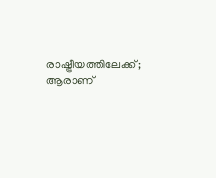രാഷ്ട്രീയത്തിലേക്ക്; ആരാണ്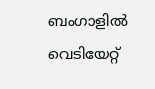ബംഗാളില്‍ വെടിയേറ്റ്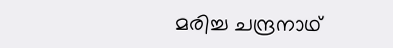മരിച്ച ചന്ദ്രനാഥ്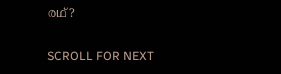രഥ്?

SCROLL FOR NEXT